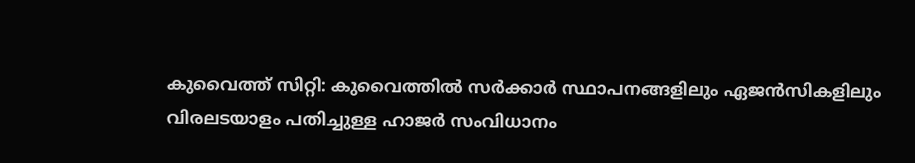കുവൈത്ത് സിറ്റി: കുവൈത്തില്‍ സര്‍ക്കാര്‍ സ്ഥാപനങ്ങളിലും ഏജന്‍സികളിലും വിരലടയാളം പതിച്ചുള്ള ഹാജര്‍ സംവിധാനം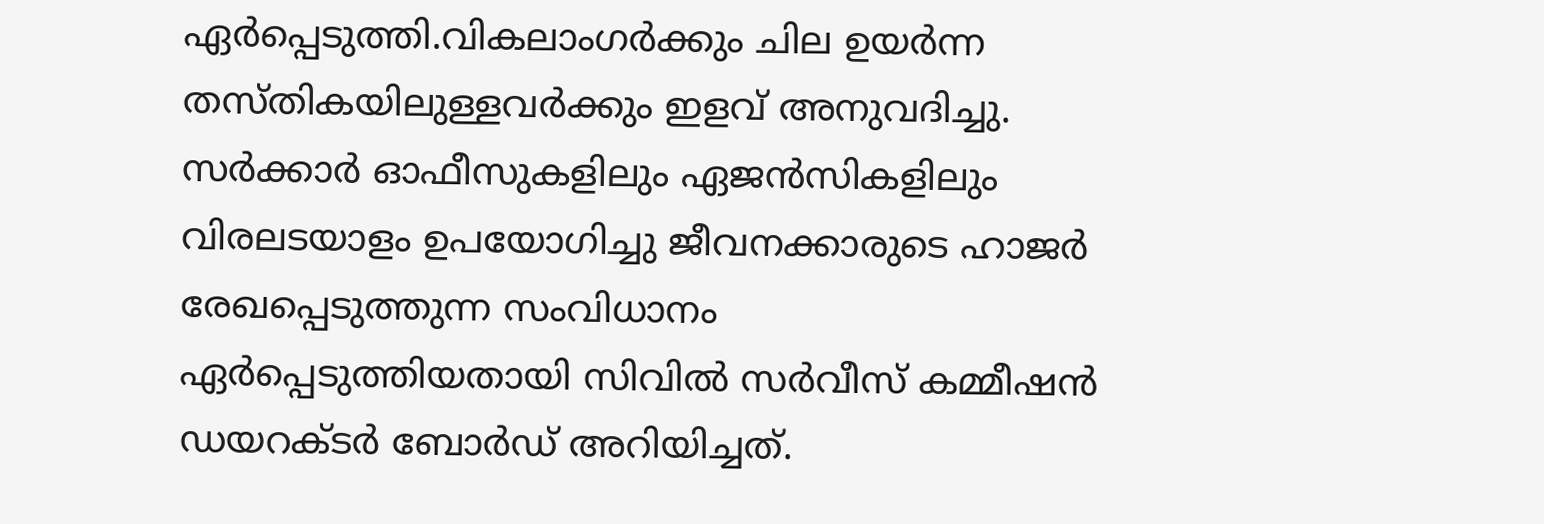ഏര്‍പ്പെടുത്തി.വികലാംഗര്‍ക്കും ചില ഉയര്‍ന്ന തസ്തികയിലുള്ളവര്‍ക്കും ഇളവ് അനുവദിച്ചു. സര്‍ക്കാര്‍ ഓഫീസുകളിലും ഏജന്‍സികളിലും വിരലടയാളം ഉപയോഗിച്ചു ജീവനക്കാരുടെ ഹാജര്‍ രേഖപ്പെടുത്തുന്ന സംവിധാനം ഏര്‍പ്പെടുത്തിയതായി സിവില്‍ സര്‍വീസ് കമ്മീഷന്‍ ഡയറക്ടര്‍ ബോര്‍ഡ് അറിയിച്ചത്.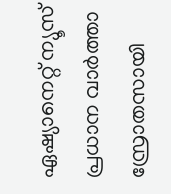ഏഷ്യാനെറ്റ് ന്യൂസ് പ്രധാന വാർത്താ സ്രോതസായി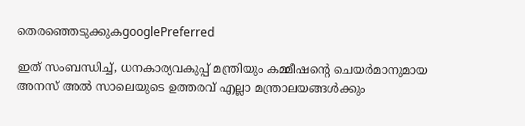തെരഞ്ഞെടുക്കുകgooglePreferred

ഇത് സംബന്ധിച്ച്, ധനകാര്യവകുപ്പ് മന്ത്രിയും കമ്മീഷന്റെ ചെയര്‍മാനുമായ അനസ് അല്‍ സാലെയുടെ ഉത്തരവ് എല്ലാ മന്ത്രാലയങ്ങള്‍ക്കും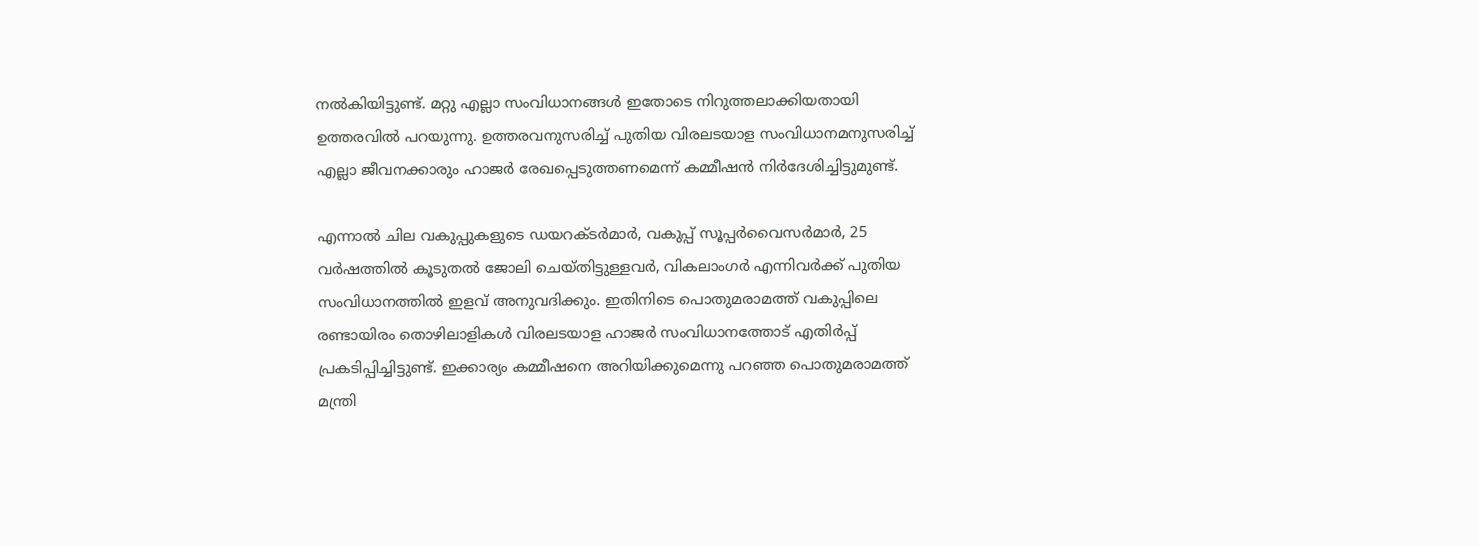നല്‍കിയിട്ടുണ്ട്. മറ്റു എല്ലാ സംവിധാനങ്ങള്‍ ഇതോടെ നിറുത്തലാക്കിയതായി ഉത്തരവില്‍ പറയുന്നു. ഉത്തരവനുസരിച്ച് പുതിയ വിരലടയാള സംവിധാനമനുസരിച്ച് എല്ലാ ജീവനക്കാരും ഹാജര്‍ രേഖപ്പെടുത്തണമെന്ന് കമ്മീഷന്‍ നിര്‍ദേശിച്ചിട്ടുമുണ്ട്.

എന്നാല്‍ ചില വകുപ്പുകളുടെ ഡയറക്ടര്‍മാര്‍, വകുപ്പ് സൂപ്പര്‍വൈസര്‍മാര്‍, 25 വര്‍ഷത്തില്‍ കൂടുതല്‍ ജോലി ചെയ്തിട്ടുള്ളവര്‍, വികലാംഗര്‍ എന്നിവര്‍ക്ക് പുതിയ സംവിധാനത്തില്‍ ഇളവ് അനുവദിക്കും. ഇതിനിടെ പൊതുമരാമത്ത് വകുപ്പിലെ രണ്ടായിരം തൊഴിലാളികള്‍ വിരലടയാള ഹാജര്‍ സംവിധാനത്തോട് എതിര്‍പ്പ് പ്രകടിപ്പിച്ചിട്ടുണ്ട്. ഇക്കാര്യം കമ്മീഷനെ അറിയിക്കുമെന്നു പറഞ്ഞ പൊതുമരാമത്ത് മന്ത്രി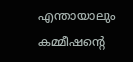എന്തായാലും കമ്മീഷന്റെ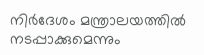നിര്‍ദേശം മന്ത്രാലയത്തില്‍ നടപ്പാക്കുമെന്നും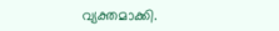വ്യക്തമാക്കി.